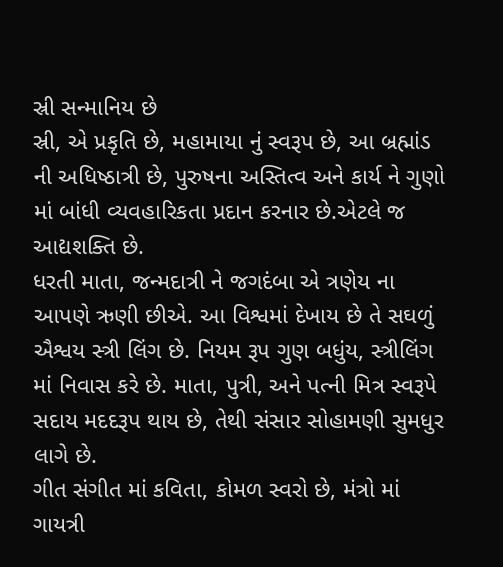સ્રી સન્માનિય છે
સ્રી, એ પ્રકૃતિ છે, મહામાયા નું સ્વરૂપ છે, આ બ્રહ્માંડ ની અધિષ્ઠાત્રી છે, પુરુષના અસ્તિત્વ અને કાર્ય ને ગુણો માં બાંધી વ્યવહારિકતા પ્રદાન કરનાર છે.એટલે જ આદ્યશક્તિ છે.
ધરતી માતા, જન્મદાત્રી ને જગદંબા એ ત્રણેય ના આપણે ઋણી છીએ. આ વિશ્વમાં દેખાય છે તે સઘળું ઐશ્વય સ્ત્રી લિંગ છે. નિયમ રૂપ ગુણ બધુંય, સ્ત્રીલિંગ માં નિવાસ કરે છે. માતા, પુત્રી, અને પત્ની મિત્ર સ્વરૂપે સદાય મદદરૂપ થાય છે, તેથી સંસાર સોહામણી સુમધુર લાગે છે.
ગીત સંગીત માં કવિતા, કોમળ સ્વરો છે, મંત્રો માં ગાયત્રી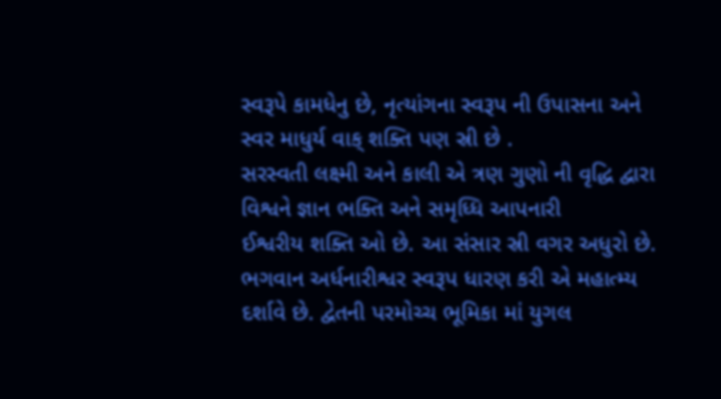સ્વરૂપે કામધેનુ છે, નૃત્યાંગના સ્વરૂપ ની ઉપાસના અને સ્વર માધુર્ય વાક્ શક્તિ પણ સ્રી છે .
સરસ્વતી લક્ષ્મી અને કાલી એ ત્રણ ગુણો ની વૃદ્ધિ દ્વારા વિશ્વને જ્ઞાન ભક્તિ અને સમૃધ્ધિ આપનારી
ઈશ્વરીય શક્તિ ઓ છે. આ સંસાર સ્રી વગર અધુરો છે. ભગવાન અર્ધનારીશ્વર સ્વરૂપ ધારણ કરી એ મહાત્મ્ય દર્શાવે છે. દ્વેતની પરમોચ્ચ ભૂમિકા માં યુગલ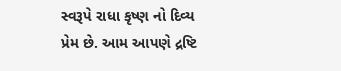સ્વરૂપે રાધા કૃષ્ણ નો દિવ્ય પ્રેમ છે. આમ આપણે દ્રષ્ટિ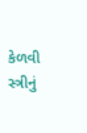કેળવી સ્ત્રીનું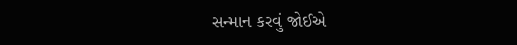સન્માન કરવું જોઈએ